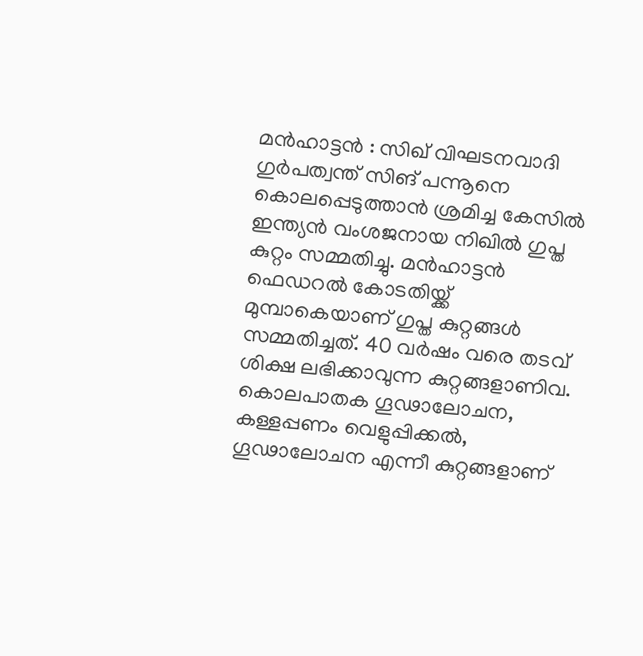മൻഹാട്ടൻ : സിഖ് വിഘടനവാദി ഗുർപത്വന്ത് സിങ് പന്നൂനെ കൊലപ്പെടുത്താൻ ശ്രമിച്ച കേസിൽ ഇന്ത്യൻ വംശജനായ നിഖിൽ ഗുപ്ത കുറ്റം സമ്മതിച്ചു. മൻഹാട്ടൻ ഫെഡറൽ കോടതിയ്ക്ക് മുമ്പാകെയാണ് ഗുപ്ത കുറ്റങ്ങൾ സമ്മതിച്ചത്. 40 വർഷം വരെ തടവ് ശിക്ഷ ലഭിക്കാവുന്ന കുറ്റങ്ങളാണിവ. കൊലപാതക ഗൂഢാലോചന, കള്ളപ്പണം വെളുപ്പിക്കൽ, ഗൂഢാലോചന എന്നീ കുറ്റങ്ങളാണ്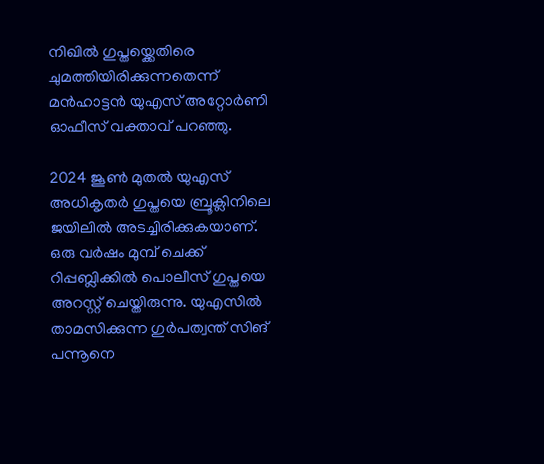നിഖിൽ ഗുപ്തയ്ക്കെതിരെ ചുമത്തിയിരിക്കുന്നതെന്ന് മൻഹാട്ടൻ യുഎസ് അറ്റോർണി ഓഫീസ് വക്താവ് പറഞ്ഞു.

2024 ജൂൺ മുതൽ യുഎസ് അധികൃതർ ഗുപ്തയെ ബ്രൂക്ലിനിലെ ജയിലിൽ അടച്ചിരിക്കുകയാണ്. ഒരു വർഷം മുമ്പ് ചെക്ക് റിപ്പബ്ലിക്കിൽ പൊലീസ് ഗുപ്തയെ അറസ്റ്റ് ചെയ്തിരുന്നു. യുഎസിൽ താമസിക്കുന്ന ഗുർപത്വന്ത് സിങ് പന്നൂനെ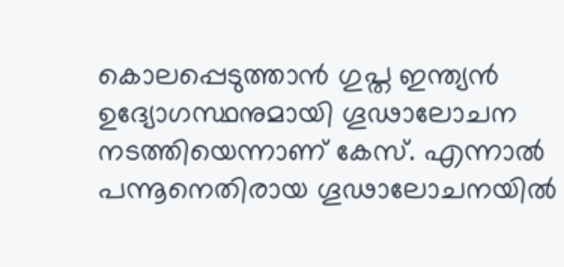കൊലപ്പെടുത്താൻ ഗുപ്ത ഇന്ത്യൻ ഉദ്യോഗസ്ഥനുമായി ഗൂഢാലോചന നടത്തിയെന്നാണ് കേസ്. എന്നാൽ പന്നൂനെതിരായ ഗൂഢാലോചനയിൽ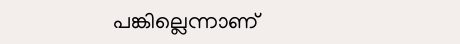പങ്കില്ലെന്നാണ്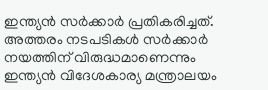ഇന്ത്യൻ സർക്കാർ പ്രതികരിച്ചത്. അത്തരം നടപടികൾ സർക്കാർ നയത്തിന് വിരുദ്ധമാണെന്നും ഇന്ത്യൻ വിദേശകാര്യ മന്ത്രാലയം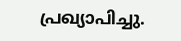പ്രഖ്യാപിച്ചു.